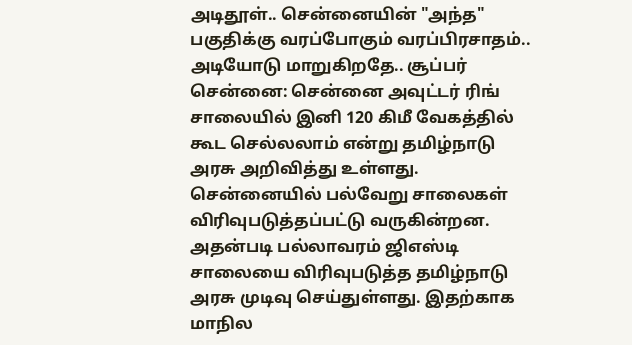அடிதூள்.. சென்னையின் "அந்த" பகுதிக்கு வரப்போகும் வரப்பிரசாதம்.. அடியோடு மாறுகிறதே.. சூப்பர்
சென்னை: சென்னை அவுட்டர் ரிங் சாலையில் இனி 120 கிமீ வேகத்தில் கூட செல்லலாம் என்று தமிழ்நாடு அரசு அறிவித்து உள்ளது.
சென்னையில் பல்வேறு சாலைகள் விரிவுபடுத்தப்பட்டு வருகின்றன. அதன்படி பல்லாவரம் ஜிஎஸ்டி சாலையை விரிவுபடுத்த தமிழ்நாடு அரசு முடிவு செய்துள்ளது. இதற்காக மாநில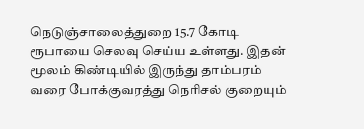நெடுஞ்சாலைத்துறை 15.7 கோடி ரூபாயை செலவு செய்ய உள்ளது. இதன் மூலம் கிண்டியில் இருந்து தாம்பரம் வரை போக்குவரத்து நெரிசல் குறையும்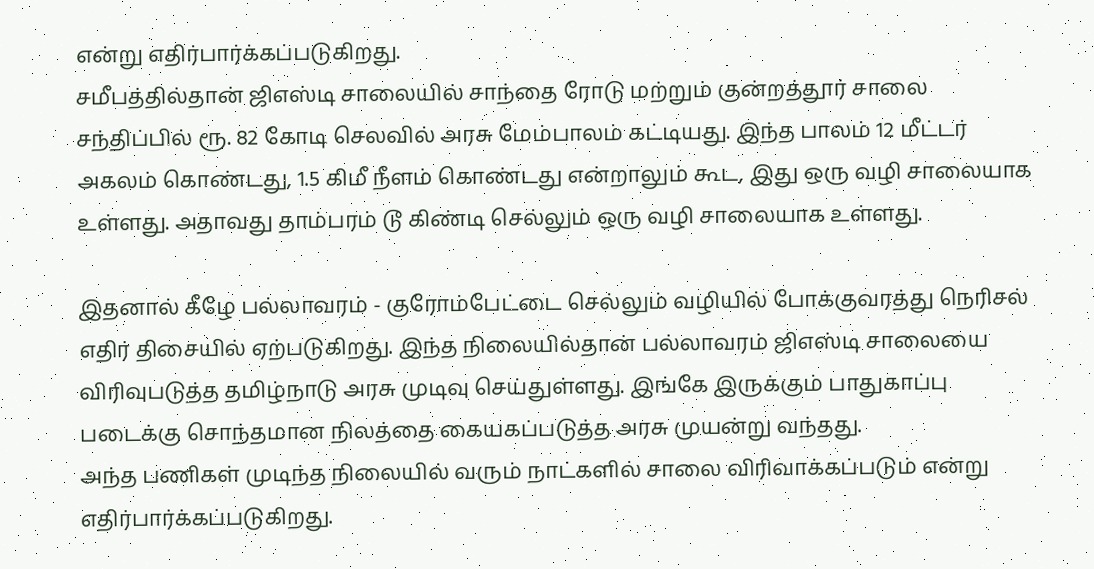என்று எதிர்பார்க்கப்படுகிறது.
சமீபத்தில்தான் ஜிஎஸ்டி சாலையில் சாந்தை ரோடு மற்றும் குன்றத்தூர் சாலை சந்திப்பில் ரூ. 82 கோடி செலவில் அரசு மேம்பாலம் கட்டியது. இந்த பாலம் 12 மீட்டர் அகலம் கொண்டது, 1.5 கிமீ நீளம் கொண்டது என்றாலும் கூட, இது ஒரு வழி சாலையாக உள்ளது. அதாவது தாம்பரம் டூ கிண்டி செல்லும் ஒரு வழி சாலையாக உள்ளது.

இதனால் கீழே பல்லாவரம் - குரோம்பேட்டை செல்லும் வழியில் போக்குவரத்து நெரிசல் எதிர் திசையில் ஏற்படுகிறது. இந்த நிலையில்தான் பல்லாவரம் ஜிஎஸ்டி சாலையை விரிவுபடுத்த தமிழ்நாடு அரசு முடிவு செய்துள்ளது. இங்கே இருக்கும் பாதுகாப்பு படைக்கு சொந்தமான நிலத்தை கையகப்படுத்த அரசு முயன்று வந்தது.
அந்த பணிகள் முடிந்த நிலையில் வரும் நாட்களில் சாலை விரிவாக்கப்படும் என்று எதிர்பார்க்கப்படுகிறது.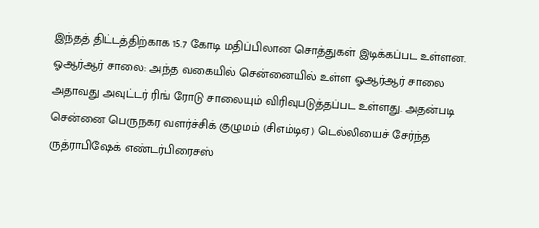இந்தத் திட்டத்திற்காக 15.7 கோடி மதிப்பிலான சொத்துகள் இடிக்கப்பட உள்ளன.
ஓஆர்ஆர் சாலை: அந்த வகையில் சென்னையில் உள்ள ஓஆர்ஆர் சாலை அதாவது அவுட்டர் ரிங் ரோடு சாலையும் விரிவுபடுத்தப்பட உள்ளது. அதன்படி சென்னை பெருநகர வளர்ச்சிக் குழுமம் (சிஎம்டிஏ) டெல்லியைச் சேர்ந்த ருத்ராபிஷேக் எண்டர்பிரைசஸ்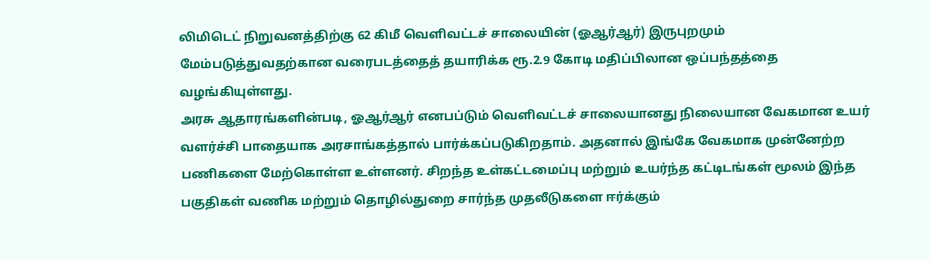லிமிடெட் நிறுவனத்திற்கு 62 கிமீ வெளிவட்டச் சாலையின் (ஓஆர்ஆர்) இருபுறமும் மேம்படுத்துவதற்கான வரைபடத்தைத் தயாரிக்க ரூ.2.9 கோடி மதிப்பிலான ஒப்பந்தத்தை வழங்கியுள்ளது.
அரசு ஆதாரங்களின்படி, ஓஆர்ஆர் எனபப்டும் வெளிவட்டச் சாலையானது நிலையான வேகமான உயர் வளர்ச்சி பாதையாக அரசாங்கத்தால் பார்க்கப்படுகிறதாம். அதனால் இங்கே வேகமாக முன்னேற்ற பணிகளை மேற்கொள்ள உள்ளனர். சிறந்த உள்கட்டமைப்பு மற்றும் உயர்ந்த கட்டிடங்கள் மூலம் இந்த பகுதிகள் வணிக மற்றும் தொழில்துறை சார்ந்த முதலீடுகளை ஈர்க்கும்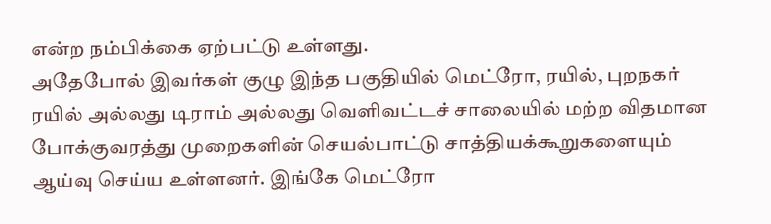என்ற நம்பிக்கை ஏற்பட்டு உள்ளது.
அதேபோல் இவர்கள் குழு இந்த பகுதியில் மெட்ரோ, ரயில், புறநகர் ரயில் அல்லது டிராம் அல்லது வெளிவட்டச் சாலையில் மற்ற விதமான போக்குவரத்து முறைகளின் செயல்பாட்டு சாத்தியக்கூறுகளையும் ஆய்வு செய்ய உள்ளனர். இங்கே மெட்ரோ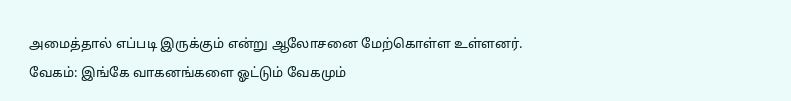அமைத்தால் எப்படி இருக்கும் என்று ஆலோசனை மேற்கொள்ள உள்ளனர்.
வேகம்: இங்கே வாகனங்களை ஓட்டும் வேகமும்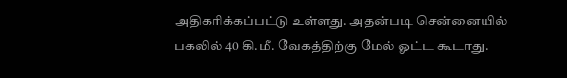அதிகரிக்கப்பட்டு உள்ளது. அதன்படி சென்னையில் பகலில் 40 கி.மீ. வேகத்திற்கு மேல் ஓட்ட கூடாது.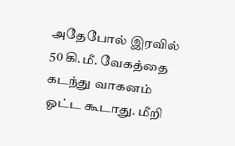அதேபோல் இரவில் 50 கி.மீ. வேகத்தை கடந்து வாகனம் ஓட்ட கூடாது. மீறி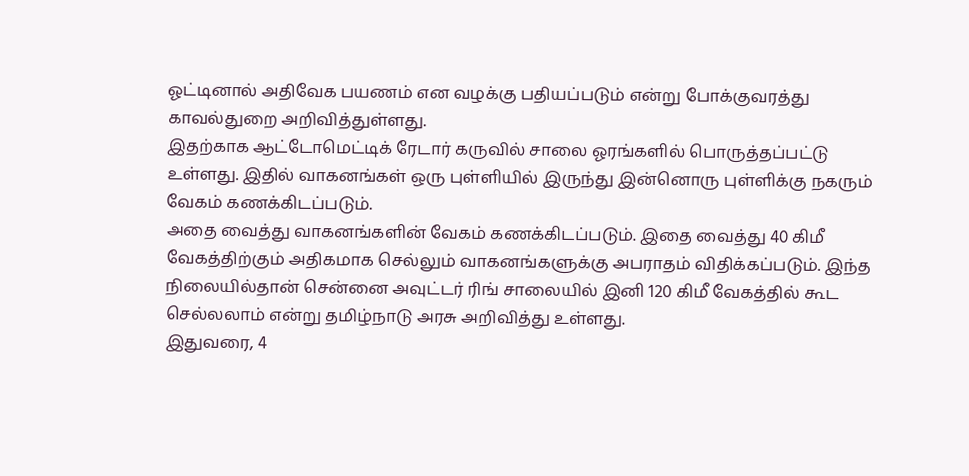ஓட்டினால் அதிவேக பயணம் என வழக்கு பதியப்படும் என்று போக்குவரத்து காவல்துறை அறிவித்துள்ளது.
இதற்காக ஆட்டோமெட்டிக் ரேடார் கருவில் சாலை ஓரங்களில் பொருத்தப்பட்டு உள்ளது. இதில் வாகனங்கள் ஒரு புள்ளியில் இருந்து இன்னொரு புள்ளிக்கு நகரும் வேகம் கணக்கிடப்படும்.
அதை வைத்து வாகனங்களின் வேகம் கணக்கிடப்படும். இதை வைத்து 40 கிமீ வேகத்திற்கும் அதிகமாக செல்லும் வாகனங்களுக்கு அபராதம் விதிக்கப்படும். இந்த நிலையில்தான் சென்னை அவுட்டர் ரிங் சாலையில் இனி 120 கிமீ வேகத்தில் கூட செல்லலாம் என்று தமிழ்நாடு அரசு அறிவித்து உள்ளது.
இதுவரை, 4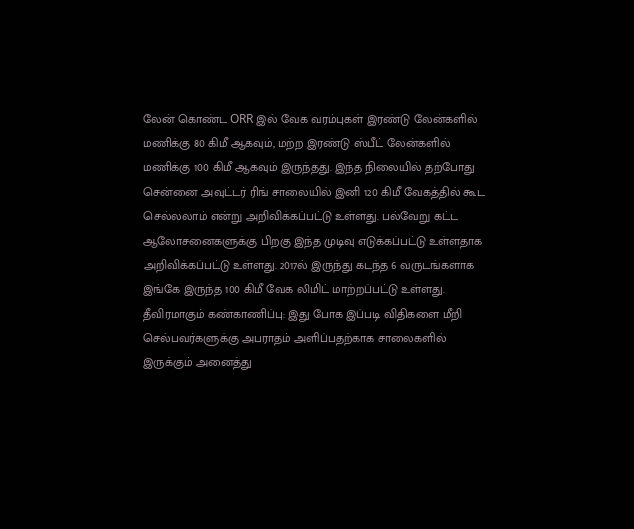லேன் கொண்ட ORR இல் வேக வரம்புகள் இரண்டு லேன்களில் மணிக்கு 80 கிமீ ஆகவும், மற்ற இரண்டு ஸ்பீட் லேன்களில் மணிக்கு 100 கிமீ ஆகவும் இருந்தது. இந்த நிலையில் தற்போது சென்னை அவுட்டர் ரிங் சாலையில் இனி 120 கிமீ வேகத்தில் கூட செல்லலாம் என்று அறிவிக்கப்பட்டு உள்ளது. பல்வேறு கட்ட ஆலோசனைகளுக்கு பிறகு இந்த முடிவு எடுக்கப்பட்டு உள்ளதாக அறிவிக்கப்பட்டு உள்ளது. 2017ல் இருந்து கடந்த 6 வருடங்களாக இங்கே இருந்த 100 கிமீ வேக லிமிட் மாற்றப்பட்டு உள்ளது.
தீவிரமாகும் கண்காணிப்பு: இது போக இப்படி விதிகளை மீறி செல்பவர்களுக்கு அபராதம் அளிப்பதற்காக சாலைகளில் இருக்கும் அனைத்து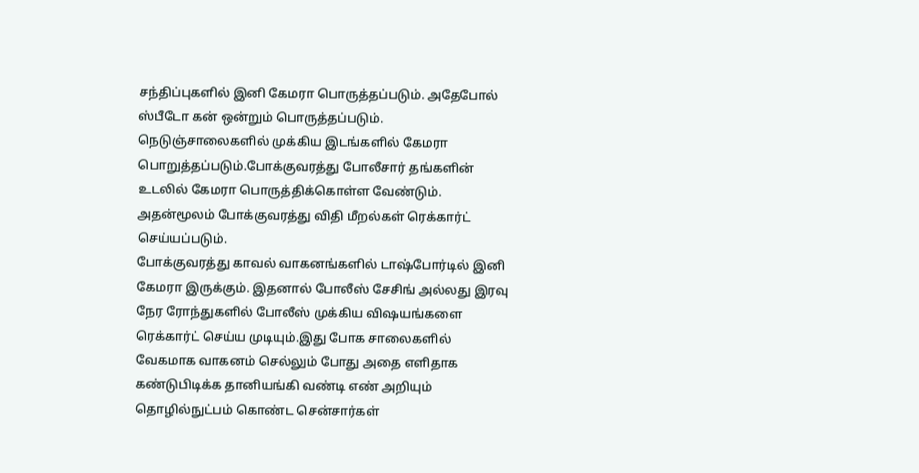சந்திப்புகளில் இனி கேமரா பொருத்தப்படும். அதேபோல் ஸ்பீடோ கன் ஒன்றும் பொருத்தப்படும். நெடுஞ்சாலைகளில் முக்கிய இடங்களில் கேமரா பொறுத்தப்படும்.போக்குவரத்து போலீசார் தங்களின் உடலில் கேமரா பொருத்திக்கொள்ள வேண்டும். அதன்மூலம் போக்குவரத்து விதி மீறல்கள் ரெக்கார்ட் செய்யப்படும்.
போக்குவரத்து காவல் வாகனங்களில் டாஷ்போர்டில் இனி கேமரா இருக்கும். இதனால் போலீஸ் சேசிங் அல்லது இரவு நேர ரோந்துகளில் போலீஸ் முக்கிய விஷயங்களை ரெக்கார்ட் செய்ய முடியும்.இது போக சாலைகளில் வேகமாக வாகனம் செல்லும் போது அதை எளிதாக கண்டுபிடிக்க தானியங்கி வண்டி எண் அறியும் தொழில்நுட்பம் கொண்ட சென்சார்கள்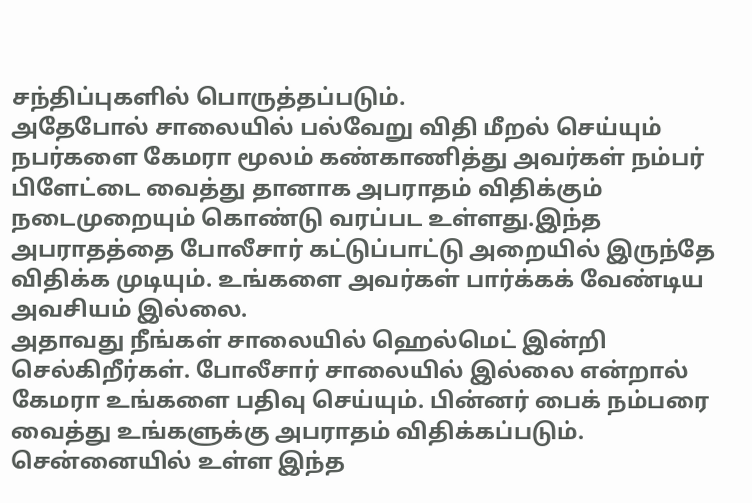சந்திப்புகளில் பொருத்தப்படும்.
அதேபோல் சாலையில் பல்வேறு விதி மீறல் செய்யும் நபர்களை கேமரா மூலம் கண்காணித்து அவர்கள் நம்பர் பிளேட்டை வைத்து தானாக அபராதம் விதிக்கும் நடைமுறையும் கொண்டு வரப்பட உள்ளது.இந்த அபராதத்தை போலீசார் கட்டுப்பாட்டு அறையில் இருந்தே விதிக்க முடியும். உங்களை அவர்கள் பார்க்கக் வேண்டிய அவசியம் இல்லை.
அதாவது நீங்கள் சாலையில் ஹெல்மெட் இன்றி செல்கிறீர்கள். போலீசார் சாலையில் இல்லை என்றால் கேமரா உங்களை பதிவு செய்யும். பின்னர் பைக் நம்பரை வைத்து உங்களுக்கு அபராதம் விதிக்கப்படும். சென்னையில் உள்ள இந்த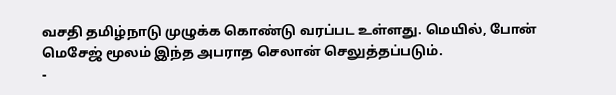வசதி தமிழ்நாடு முழுக்க கொண்டு வரப்பட உள்ளது. மெயில், போன் மெசேஜ் மூலம் இந்த அபராத செலான் செலுத்தப்படும்.
-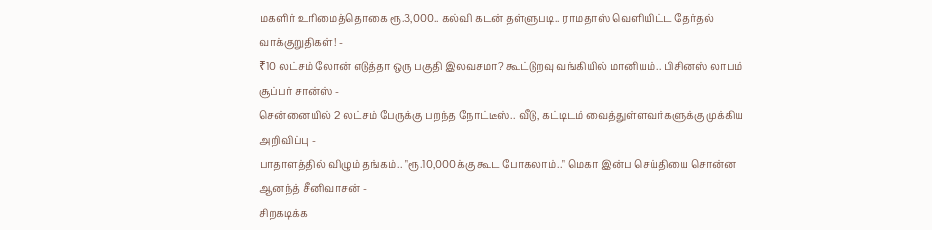மகளிர் உரிமைத்தொகை ரூ.3,000.. கல்வி கடன் தள்ளுபடி.. ராமதாஸ் வெளியிட்ட தேர்தல் வாக்குறுதிகள்! -
₹10 லட்சம் லோன் எடுத்தா ஒரு பகுதி இலவசமா? கூட்டுறவு வங்கியில் மானியம்.. பிசினஸ் லாபம் சூப்பர் சான்ஸ் -
சென்னையில் 2 லட்சம் பேருக்கு பறந்த நோட்டீஸ்.. வீடு, கட்டிடம் வைத்துள்ளவர்களுக்கு முக்கிய அறிவிப்பு -
பாதாளத்தில் விழும் தங்கம்.. "ரூ.10,000க்கு கூட போகலாம்.." மெகா இன்ப செய்தியை சொன்ன ஆனந்த் சீனிவாசன் -
சிறகடிக்க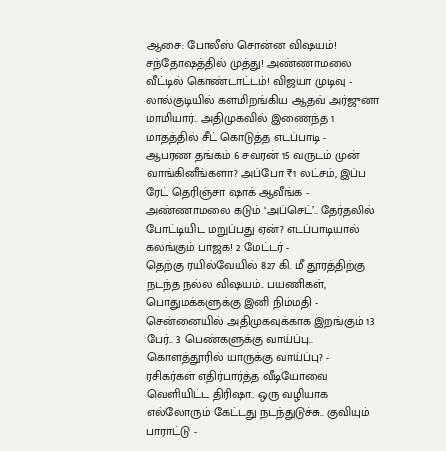ஆசை: போலீஸ் சொன்ன விஷயம்! சந்தோஷத்தில் முத்து! அண்ணாமலை வீட்டில் கொண்டாட்டம்! விஜயா முடிவு -
லால்குடியில் களமிறங்கிய ஆதவ் அர்ஜுனா மாமியார்.. அதிமுகவில் இணைந்த 1 மாதத்தில் சீட் கொடுத்த எடப்பாடி -
ஆபரண தங்கம் 6 சவரன் 15 வருடம் முன் வாங்கினீங்களா? அப்போ ₹1 லட்சம், இப்ப ரேட் தெரிஞ்சா ஷாக் ஆவீங்க -
அண்ணாமலை கடும் ‘அப்செட்’.. தேர்தலில் போட்டியிட மறுப்பது ஏன்? எடப்பாடியால் கலங்கும் பாஜக! 2 மேட்டர் -
தெற்கு ரயில்வேயில் 827 கி. மீ தூரத்திற்கு நடந்த நல்ல விஷயம்.. பயணிகள், பொதுமக்களுக்கு இனி நிம்மதி -
சென்னையில் அதிமுகவுக்காக இறங்கும் 13 பேர்.. 3 பெண்களுக்கு வாய்ப்பு.. கொளத்தூரில் யாருக்கு வாய்ப்பு? -
ரசிகர்கள் எதிர்பார்த்த வீடியோவை வெளியிட்ட திரிஷா.. ஒரு வழியாக எல்லோரும் கேட்டது நடந்துடுச்சு.. குவியும் பாராட்டு -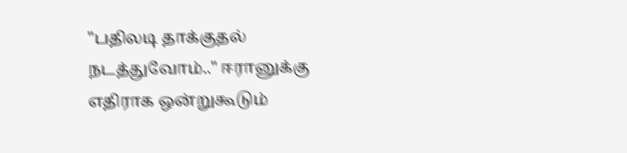"பதிலடி தாக்குதல் நடத்துவோம்.." ஈரானுக்கு எதிராக ஒன்றுகூடும்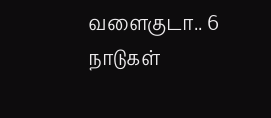வளைகுடா.. 6 நாடுகள்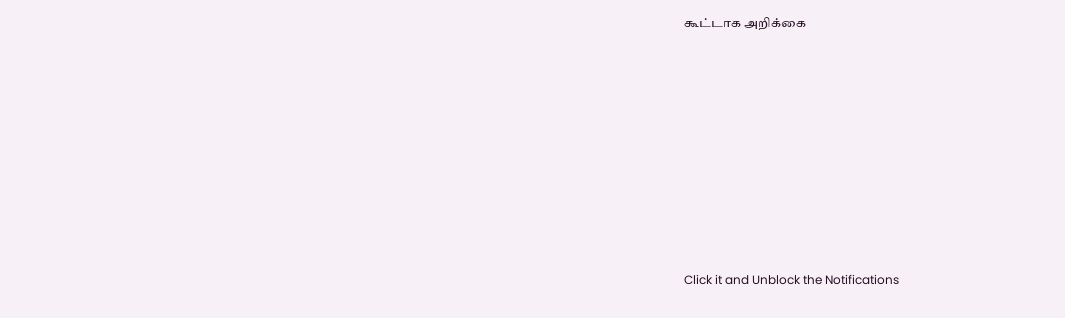கூட்டாக அறிக்கை












Click it and Unblock the Notifications